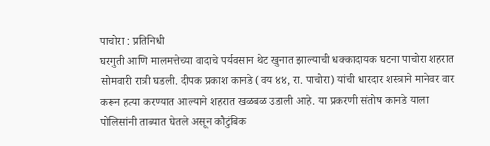पाचोरा : प्रतिनिधी
घरगुती आणि मालमत्तेच्या वादाचे पर्यवसान थेट खुनात झाल्याची धक्कादायक घटना पाचोरा शहरात सोमवारी रात्री घडली. दीपक प्रकाश कानडे (वय ४४, रा. पाचोरा) यांची धारदार शस्त्राने मानेवर वार करून हत्या करण्यात आल्याने शहरात खळबळ उडाली आहे. या प्रकरणी संतोष कानडे याला पोलिसांनी ताब्यात घेतले असून कौटुंबिक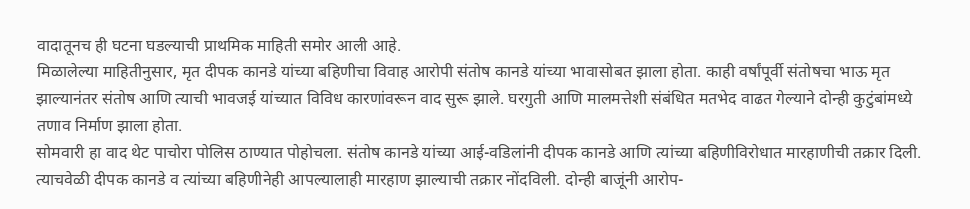वादातूनच ही घटना घडल्याची प्राथमिक माहिती समोर आली आहे.
मिळालेल्या माहितीनुसार, मृत दीपक कानडे यांच्या बहिणीचा विवाह आरोपी संतोष कानडे यांच्या भावासोबत झाला होता. काही वर्षांपूर्वी संतोषचा भाऊ मृत झाल्यानंतर संतोष आणि त्याची भावजई यांच्यात विविध कारणांवरून वाद सुरू झाले. घरगुती आणि मालमत्तेशी संबंधित मतभेद वाढत गेल्याने दोन्ही कुटुंबांमध्ये तणाव निर्माण झाला होता.
सोमवारी हा वाद थेट पाचोरा पोलिस ठाण्यात पोहोचला. संतोष कानडे यांच्या आई-वडिलांनी दीपक कानडे आणि त्यांच्या बहिणीविरोधात मारहाणीची तक्रार दिली. त्याचवेळी दीपक कानडे व त्यांच्या बहिणीनेही आपल्यालाही मारहाण झाल्याची तक्रार नोंदविली. दोन्ही बाजूंनी आरोप-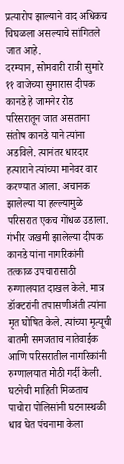प्रत्यारोप झाल्याने वाद अधिकच चिघळला असल्याचे सांगितले जात आहे.
दरम्यान, सोमवारी रात्री सुमारे ११ वाजेच्या सुमारास दीपक कानडे हे जामनेर रोड परिसरातून जात असताना संतोष कानडे याने त्यांना अडविले. त्यानंतर धारदार हत्याराने त्यांच्या मानेवर वार करण्यात आला. अचानक झालेल्या या हल्ल्यामुळे परिसरात एकच गोंधळ उडाला. गंभीर जखमी झालेल्या दीपक कानडे यांना नागरिकांनी तत्काळ उपचारासाठी रुग्णालयात दाखल केले. मात्र डॉक्टरांनी तपासणीअंती त्यांना मृत घोषित केले. त्यांच्या मृत्यूची बातमी समजताच नातेवाईक आणि परिसरातील नागरिकांनी रुग्णालयात मोठी गर्दी केली.
घटनेची माहिती मिळताच पाचोरा पोलिसांनी घटनास्थळी धाव घेत पंचनामा केला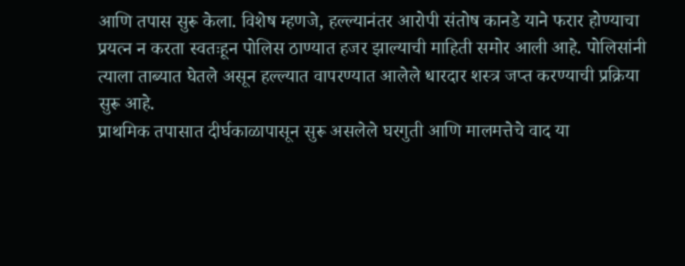आणि तपास सुरू केला. विशेष म्हणजे, हल्ल्यानंतर आरोपी संतोष कानडे याने फरार होण्याचा प्रयत्न न करता स्वतःहून पोलिस ठाण्यात हजर झाल्याची माहिती समोर आली आहे. पोलिसांनी त्याला ताब्यात घेतले असून हल्ल्यात वापरण्यात आलेले धारदार शस्त्र जप्त करण्याची प्रक्रिया सुरू आहे.
प्राथमिक तपासात दीर्घकाळापासून सुरू असलेले घरगुती आणि मालमत्तेचे वाद या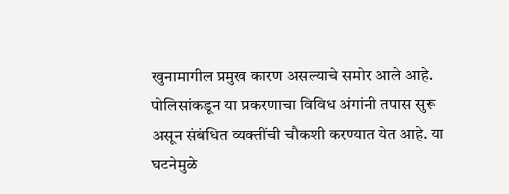खुनामागील प्रमुख कारण असल्याचे समोर आले आहे. पोलिसांकडून या प्रकरणाचा विविध अंगांनी तपास सुरू असून संबंधित व्यक्तींची चौकशी करण्यात येत आहे. या घटनेमुळे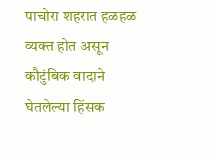पाचोरा शहरात हळहळ व्यक्त होत असून कौटुंबिक वादाने घेतलेल्या हिंसक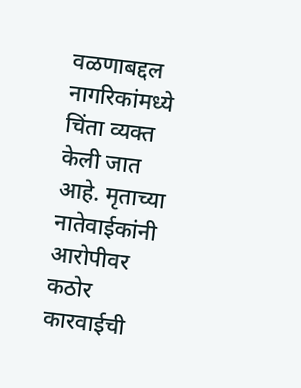वळणाबद्दल नागरिकांमध्ये चिंता व्यक्त केली जात आहे. मृताच्या नातेवाईकांनी आरोपीवर कठोर कारवाईची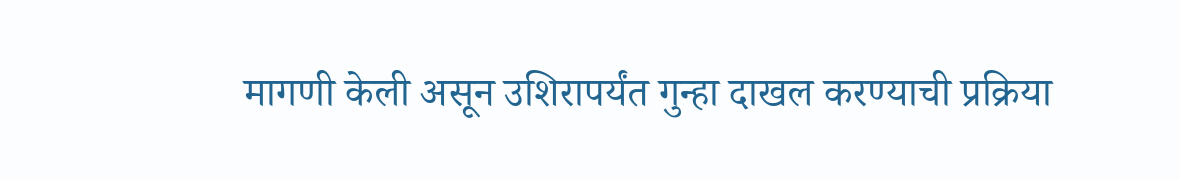मागणी केली असून उशिरापर्यंत गुन्हा दाखल करण्याची प्रक्रिया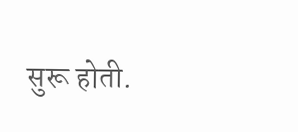सुरू होती.